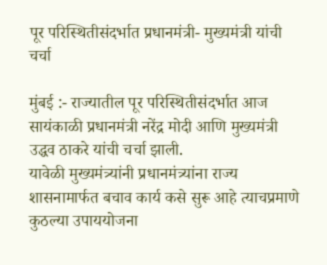पूर परिस्थितीसंदर्भात प्रधानमंत्री- मुख्यमंत्री यांची चर्चा

मुंबई :- राज्यातील पूर परिस्थितीसंदर्भात आज सायंकाळी प्रधानमंत्री नरेंद्र मोदी आणि मुख्यमंत्री उद्धव ठाकरे यांची चर्चा झाली.
यावेळी मुख्यमंत्र्यांनी प्रधानमंत्र्यांना राज्य शासनामार्फत बचाव कार्य कसे सुरू आहे त्याचप्रमाणे कुठल्या उपाययोजना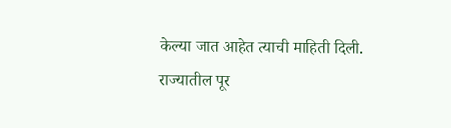केल्या जात आहेत त्याची माहिती दिली.
राज्यातील पूर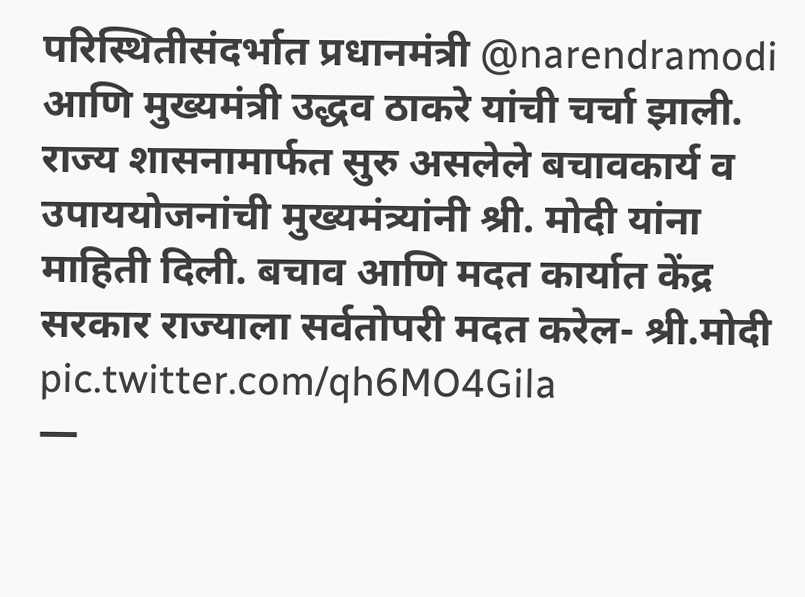परिस्थितीसंदर्भात प्रधानमंत्री @narendramodi आणि मुख्यमंत्री उद्धव ठाकरे यांची चर्चा झाली. राज्य शासनामार्फत सुरु असलेले बचावकार्य व उपाययोजनांची मुख्यमंत्र्यांनी श्री. मोदी यांना माहिती दिली. बचाव आणि मदत कार्यात केंद्र सरकार राज्याला सर्वतोपरी मदत करेल- श्री.मोदी pic.twitter.com/qh6MO4Gila
—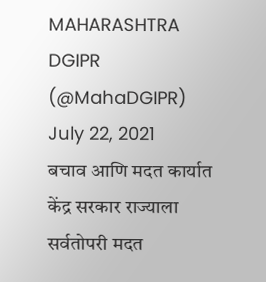MAHARASHTRA DGIPR (@MahaDGIPR) July 22, 2021
बचाव आणि मदत कार्यात केंद्र सरकार राज्याला सर्वतोपरी मदत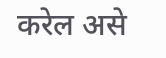करेल असे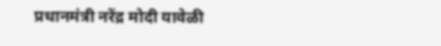प्रधानमंत्री नरेंद्र मोदी यावेळी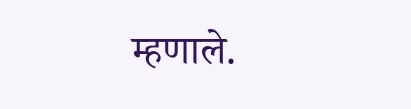म्हणाले.